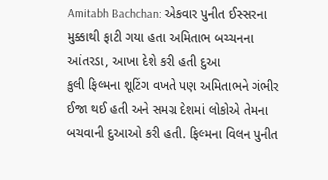Amitabh Bachchan: એકવાર પુનીત ઈસ્સરના મુક્કાથી ફાટી ગયા હતા અમિતાભ બચ્ચનના આંતરડા, આખા દેશે કરી હતી દુઆ
કુલી ફિલ્મના શૂટિંગ વખતે પણ અમિતાભને ગંભીર ઈજા થઈ હતી અને સમગ્ર દેશમાં લોકોએ તેમના બચવાની દુઆઓ કરી હતી. ફિલ્મના વિલન પુનીત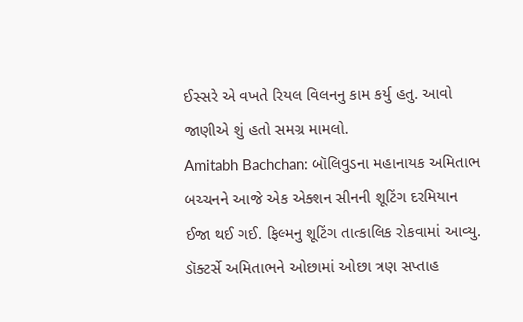ઈસ્સરે એ વખતે રિયલ વિલનનુ કામ કર્યુ હતુ. આવો જાણીએ શું હતો સમગ્ર મામલો.
Amitabh Bachchan: બૉલિવુડના મહાનાયક અમિતાભ બચ્ચનને આજે એક એક્શન સીનની શૂટિંગ દરમિયાન ઈજા થઈ ગઈ. ફિલ્મનુ શૂટિંગ તાત્કાલિક રોકવામાં આવ્યુ. ડૉક્ટર્સે અમિતાભને ઓછામાં ઓછા ત્રણ સપ્તાહ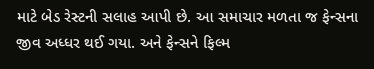માટે બેડ રેસ્ટની સલાહ આપી છે. આ સમાચાર મળતા જ ફેન્સના જીવ અધ્ધર થઈ ગયા. અને ફેન્સને ફિલ્મ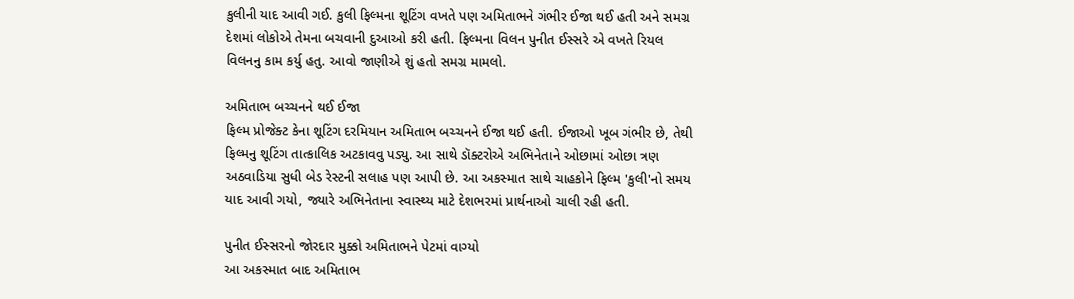કુલીની યાદ આવી ગઈ. કુલી ફિલ્મના શૂટિંગ વખતે પણ અમિતાભને ગંભીર ઈજા થઈ હતી અને સમગ્ર દેશમાં લોકોએ તેમના બચવાની દુઆઓ કરી હતી. ફિલ્મના વિલન પુનીત ઈસ્સરે એ વખતે રિયલ વિલનનુ કામ કર્યુ હતુ. આવો જાણીએ શું હતો સમગ્ર મામલો.

અમિતાભ બચ્ચનને થઈ ઈજા
ફિલ્મ પ્રોજેક્ટ કેના શૂટિંગ દરમિયાન અમિતાભ બચ્ચનને ઈજા થઈ હતી. ઈજાઓ ખૂબ ગંભીર છે, તેથી ફિલ્મનુ શૂટિંગ તાત્કાલિક અટકાવવુ પડ્યુ. આ સાથે ડૉક્ટરોએ અભિનેતાને ઓછામાં ઓછા ત્રણ અઠવાડિયા સુધી બેડ રેસ્ટની સલાહ પણ આપી છે. આ અકસ્માત સાથે ચાહકોને ફિલ્મ 'કુલી'નો સમય યાદ આવી ગયો, જ્યારે અભિનેતાના સ્વાસ્થ્ય માટે દેશભરમાં પ્રાર્થનાઓ ચાલી રહી હતી.

પુનીત ઈસ્સરનો જોરદાર મુક્કો અમિતાભને પેટમાં વાગ્યો
આ અકસ્માત બાદ અમિતાભ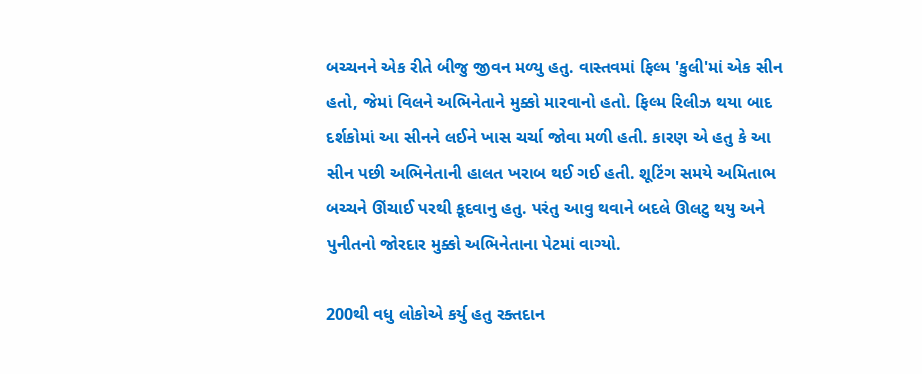બચ્ચનને એક રીતે બીજુ જીવન મળ્યુ હતુ. વાસ્તવમાં ફિલ્મ 'કુલી'માં એક સીન હતો, જેમાં વિલને અભિનેતાને મુક્કો મારવાનો હતો. ફિલ્મ રિલીઝ થયા બાદ દર્શકોમાં આ સીનને લઈને ખાસ ચર્ચા જોવા મળી હતી. કારણ એ હતુ કે આ સીન પછી અભિનેતાની હાલત ખરાબ થઈ ગઈ હતી. શૂટિંગ સમયે અમિતાભ બચ્ચને ઊંચાઈ પરથી કૂદવાનુ હતુ. પરંતુ આવુ થવાને બદલે ઊલટુ થયુ અને પુનીતનો જોરદાર મુક્કો અભિનેતાના પેટમાં વાગ્યો.

200થી વધુ લોકોએ કર્યુ હતુ રક્તદાન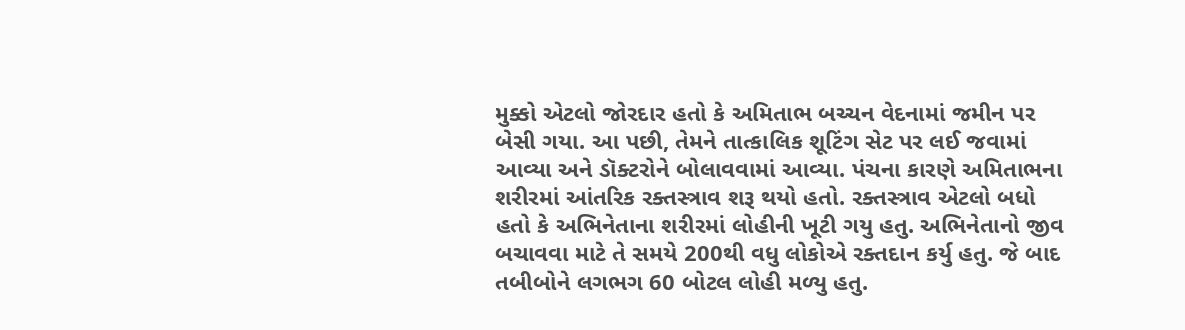મુક્કો એટલો જોરદાર હતો કે અમિતાભ બચ્ચન વેદનામાં જમીન પર બેસી ગયા. આ પછી, તેમને તાત્કાલિક શૂટિંગ સેટ પર લઈ જવામાં આવ્યા અને ડૉક્ટરોને બોલાવવામાં આવ્યા. પંચના કારણે અમિતાભના શરીરમાં આંતરિક રક્તસ્ત્રાવ શરૂ થયો હતો. રક્તસ્ત્રાવ એટલો બધો હતો કે અભિનેતાના શરીરમાં લોહીની ખૂટી ગયુ હતુ. અભિનેતાનો જીવ બચાવવા માટે તે સમયે 200થી વધુ લોકોએ રક્તદાન કર્યુ હતુ. જે બાદ તબીબોને લગભગ 60 બોટલ લોહી મળ્યુ હતુ.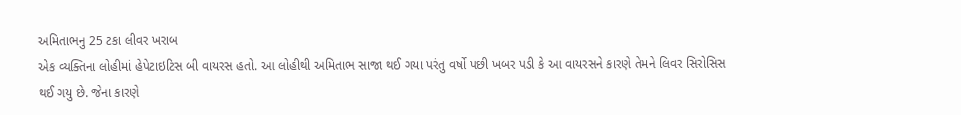અમિતાભનુ 25 ટકા લીવર ખરાબ
એક વ્યક્તિના લોહીમાં હેપેટાઇટિસ બી વાયરસ હતો. આ લોહીથી અમિતાભ સાજા થઈ ગયા પરંતુ વર્ષો પછી ખબર પડી કે આ વાયરસને કારણે તેમને લિવર સિરોસિસ થઈ ગયુ છે. જેના કારણે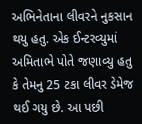અભિનેતાના લીવરને નુકસાન થયુ હતુ. એક ઈન્ટરવ્યુમાં અમિતાભે પોતે જણાવ્યુ હતુ કે તેમનુ 25 ટકા લીવર ડેમેજ થઈ ગયુ છે. આ પછી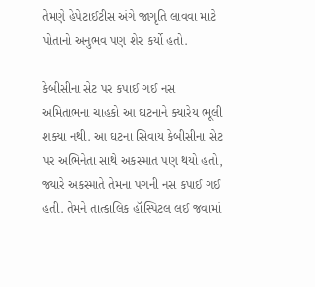તેમણે હેપેટાઈટીસ અંગે જાગૃતિ લાવવા માટે પોતાનો અનુભવ પણ શેર કર્યો હતો.

કેબીસીના સેટ પર કપાઈ ગઈ નસ
અમિતાભના ચાહકો આ ઘટનાને ક્યારેય ભૂલી શક્યા નથી. આ ઘટના સિવાય કેબીસીના સેટ પર અભિનેતા સાથે અકસ્માત પણ થયો હતો, જ્યારે અકસ્માતે તેમના પગની નસ કપાઈ ગઈ હતી. તેમને તાત્કાલિક હૉસ્પિટલ લઈ જવામાં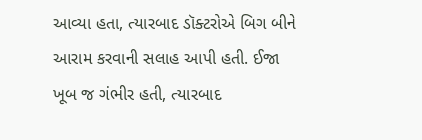આવ્યા હતા, ત્યારબાદ ડૉક્ટરોએ બિગ બીને આરામ કરવાની સલાહ આપી હતી. ઈજા ખૂબ જ ગંભીર હતી, ત્યારબાદ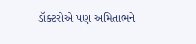ડૉક્ટરોએ પણ અમિતાભને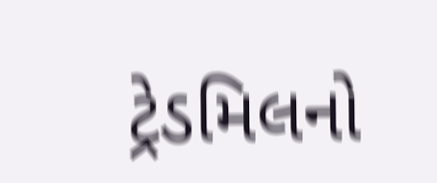ટ્રેડમિલનો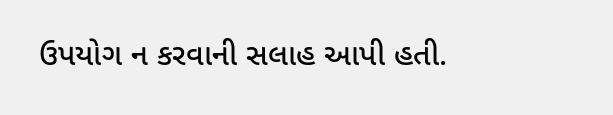ઉપયોગ ન કરવાની સલાહ આપી હતી.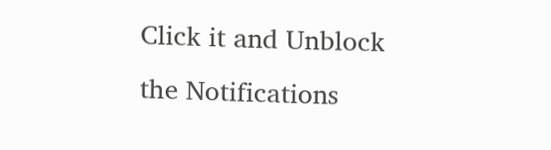Click it and Unblock the Notifications